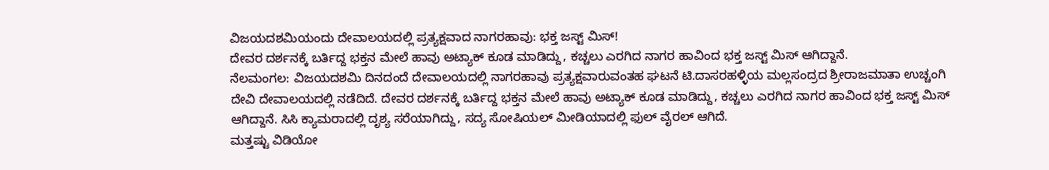ವಿಜಯದಶಮಿಯಂದು ದೇವಾಲಯದಲ್ಲಿ ಪ್ರತ್ಯಕ್ಷವಾದ ನಾಗರಹಾವು: ಭಕ್ತ ಜಸ್ಟ್ ಮಿಸ್!
ದೇವರ ದರ್ಶನಕ್ಕೆ ಬರ್ತಿದ್ದ ಭಕ್ತನ ಮೇಲೆ ಹಾವು ಅಟ್ಯಾಕ್ ಕೂಡ ಮಾಡಿದ್ದು, ಕಚ್ಚಲು ಎರಗಿದ ನಾಗರ ಹಾವಿಂದ ಭಕ್ತ ಜಸ್ಟ್ ಮಿಸ್ ಆಗಿದ್ದಾನೆ.
ನೆಲಮಂಗಲ: ವಿಜಯದಶಮಿ ದಿನದಂದೆ ದೇವಾಲಯದಲ್ಲಿ ನಾಗರಹಾವು ಪ್ರತ್ಯಕ್ಷವಾರುವಂತಹ ಘಟನೆ ಟಿ.ದಾಸರಹಳ್ಳಿಯ ಮಲ್ಲಸಂದ್ರದ ಶ್ರೀರಾಜಮಾತಾ ಉಚ್ಚಂಗಿ ದೇವಿ ದೇವಾಲಯದಲ್ಲಿ ನಡೆದಿದೆ. ದೇವರ ದರ್ಶನಕ್ಕೆ ಬರ್ತಿದ್ದ ಭಕ್ತನ ಮೇಲೆ ಹಾವು ಅಟ್ಯಾಕ್ ಕೂಡ ಮಾಡಿದ್ದು, ಕಚ್ಚಲು ಎರಗಿದ ನಾಗರ ಹಾವಿಂದ ಭಕ್ತ ಜಸ್ಟ್ ಮಿಸ್ ಆಗಿದ್ದಾನೆ. ಸಿಸಿ ಕ್ಯಾಮರಾದಲ್ಲಿ ದೃಶ್ಯ ಸರೆಯಾಗಿದ್ದು, ಸದ್ಯ ಸೋಷಿಯಲ್ ಮೀಡಿಯಾದಲ್ಲಿ ಫುಲ್ ವೈರಲ್ ಆಗಿದೆ.
ಮತ್ತಷ್ಟು ವಿಡಿಯೋ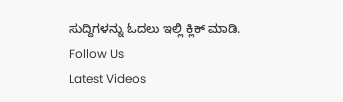ಸುದ್ದಿಗಳನ್ನು ಓದಲು ಇಲ್ಲಿ ಕ್ಲಿಕ್ ಮಾಡಿ.
Follow Us
Latest Videos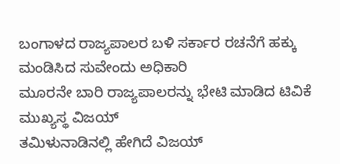ಬಂಗಾಳದ ರಾಜ್ಯಪಾಲರ ಬಳಿ ಸರ್ಕಾರ ರಚನೆಗೆ ಹಕ್ಕು ಮಂಡಿಸಿದ ಸುವೇಂದು ಅಧಿಕಾರಿ
ಮೂರನೇ ಬಾರಿ ರಾಜ್ಯಪಾಲರನ್ನು ಭೇಟಿ ಮಾಡಿದ ಟಿವಿಕೆ ಮುಖ್ಯಸ್ಥ ವಿಜಯ್
ತಮಿಳುನಾಡಿನಲ್ಲಿ ಹೇಗಿದೆ ವಿಜಯ್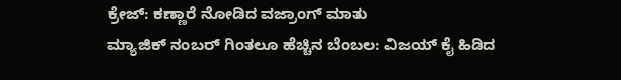ಕ್ರೇಜ್: ಕಣ್ಣಾರೆ ನೋಡಿದ ವಜ್ರಾಂಗ್ ಮಾತು
ಮ್ಯಾಜಿಕ್ ನಂಬರ್ ಗಿಂತಲೂ ಹೆಚ್ಚಿನ ಬೆಂಬಲ: ವಿಜಯ್ ಕೈ ಹಿಡಿದ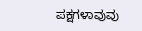ಪಕ್ಷಗಳಾವುವು